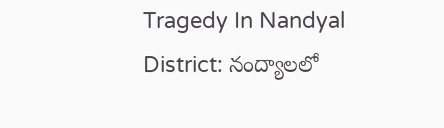Tragedy In Nandyal District: నంద్యాలలో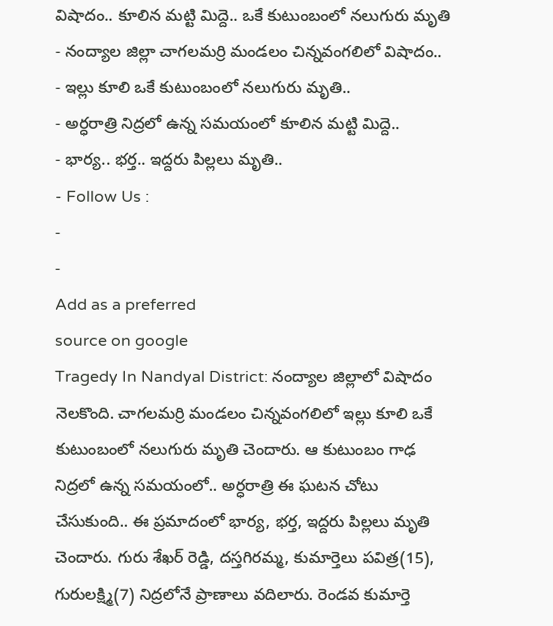విషాదం.. కూలిన మట్టి మిద్దె.. ఒకే కుటుంబంలో నలుగురు మృతి
- నంద్యాల జిల్లా చాగలమర్రి మండలం చిన్నవంగలిలో విషాదం..
- ఇల్లు కూలి ఒకే కుటుంబంలో నలుగురు మృతి..
- అర్ధరాత్రి నిద్రలో ఉన్న సమయంలో కూలిన మట్టి మిద్దె..
- భార్య.. భర్త.. ఇద్దరు పిల్లలు మృతి..
- Follow Us :
-
-
Add as a preferred
source on google
Tragedy In Nandyal District: నంద్యాల జిల్లాలో విషాదం నెలకొంది. చాగలమర్రి మండలం చిన్నవంగలిలో ఇల్లు కూలి ఒకే కుటుంబంలో నలుగురు మృతి చెందారు. ఆ కుటుంబం గాఢ నిద్రలో ఉన్న సమయంలో.. అర్ధరాత్రి ఈ ఘటన చోటు చేసుకుంది.. ఈ ప్రమాదంలో భార్య, భర్త, ఇద్దరు పిల్లలు మృతి చెందారు. గురు శేఖర్ రెడ్డి, దస్తగిరమ్మ, కుమార్తెలు పవిత్ర(15), గురులక్ష్మి(7) నిద్రలోనే ప్రాణాలు వదిలారు. రెండవ కుమార్తె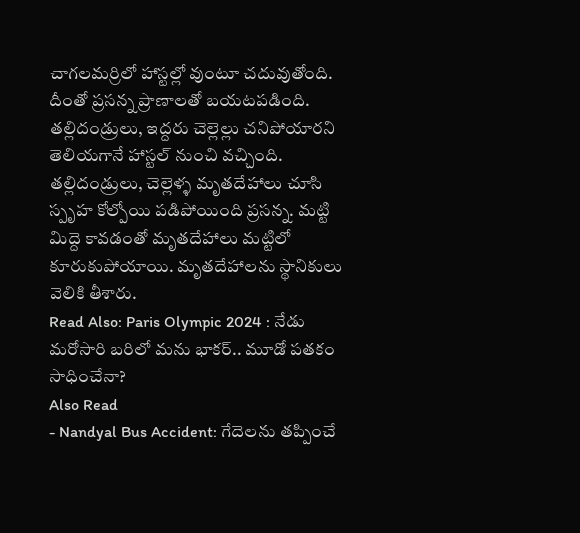చాగలమర్రిలో హాస్టల్లో వుంటూ చదువుతోంది. దీంతో ప్రసన్న ప్రాణాలతో బయటపడింది. తల్లిదండ్రులు, ఇద్దరు చెల్లెల్లు చనిపోయారని తెలియగానే హాస్టల్ నుంచి వచ్చింది. తల్లిదండ్రులు, చెల్లెళ్ళ మృతదేహాలు చూసి స్పృహ కోల్పోయి పడిపోయింది ప్రసన్న. మట్టి మిద్దె కావడంతో మృతదేహాలు మట్టిలో కూరుకుపోయాయి. మృతదేహాలను స్థానికులు వెలికి తీశారు.
Read Also: Paris Olympic 2024 : నేడు మరోసారి బరిలో మను భాకర్.. మూడో పతకం సాధించేనా?
Also Read
- Nandyal Bus Accident: గేదెలను తప్పించే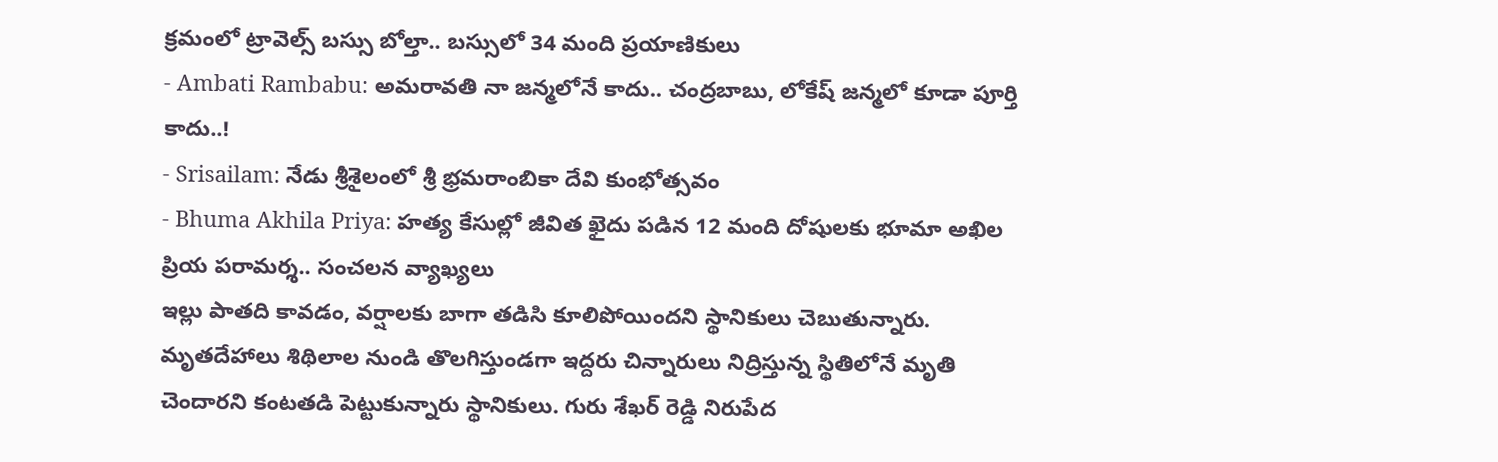క్రమంలో ట్రావెల్స్ బస్సు బోల్తా.. బస్సులో 34 మంది ప్రయాణికులు
- Ambati Rambabu: అమరావతి నా జన్మలోనే కాదు.. చంద్రబాబు, లోకేష్ జన్మలో కూడా పూర్తి కాదు..!
- Srisailam: నేడు శ్రీశైలంలో శ్రీ భ్రమరాంబికా దేవి కుంభోత్సవం
- Bhuma Akhila Priya: హత్య కేసుల్లో జీవిత ఖైదు పడిన 12 మంది దోషులకు భూమా అఖిల ప్రియ పరామర్శ.. సంచలన వ్యాఖ్యలు
ఇల్లు పాతది కావడం, వర్షాలకు బాగా తడిసి కూలిపోయిందని స్థానికులు చెబుతున్నారు. మృతదేహాలు శిథిలాల నుండి తొలగిస్తుండగా ఇద్దరు చిన్నారులు నిద్రిస్తున్న స్థితిలోనే మృతి చెందారని కంటతడి పెట్టుకున్నారు స్థానికులు. గురు శేఖర్ రెడ్డి నిరుపేద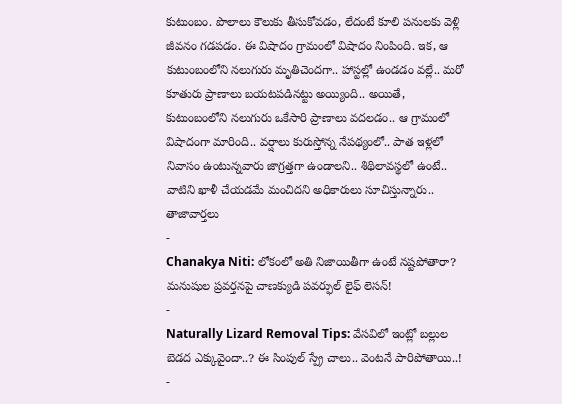కుటుంబం. పొలాలు కౌలుకు తీసుకోవడం, లేదంటే కూలి పనులకు వెళ్లి జీవనం గడపడం. ఈ విషాదం గ్రామంలో విషాదం నింపింది. ఇక, ఆ కుటుంబంలోని నలుగురు మృతిచెందగా.. హాస్టల్లో ఉండడం వల్లే.. మరో కూతురు ప్రాణాలు బయటపడినట్టు అయ్యింది.. అయితే, కుటుంబంలోని నలుగురు ఒకేసారి ప్రాణాలు వదలడం.. ఆ గ్రామంలో విషాదంగా మారింది.. వర్షాలు కురుస్తోన్న నేపథ్యంలో.. పాత ఇళ్లలో నివాసం ఉంటున్నవారు జాగ్రత్తగా ఉండాలని.. శిథిలావస్థలో ఉంటే.. వాటిని ఖాళీ చేయడమే మంచిదని అధికారులు సూచిస్తున్నారు..
తాజావార్తలు
-
Chanakya Niti: లోకంలో అతి నిజాయితీగా ఉంటే నష్టపోతారా? మనుషుల ప్రవర్తనపై చాణక్యుడి పవర్ఫుల్ లైఫ్ లెసన్!
-
Naturally Lizard Removal Tips: వేసవిలో ఇంట్లో బల్లుల బెడద ఎక్కువైందా..? ఈ సింపుల్ స్ప్రే చాలు.. వెంటనే పారిపోతాయి..!
-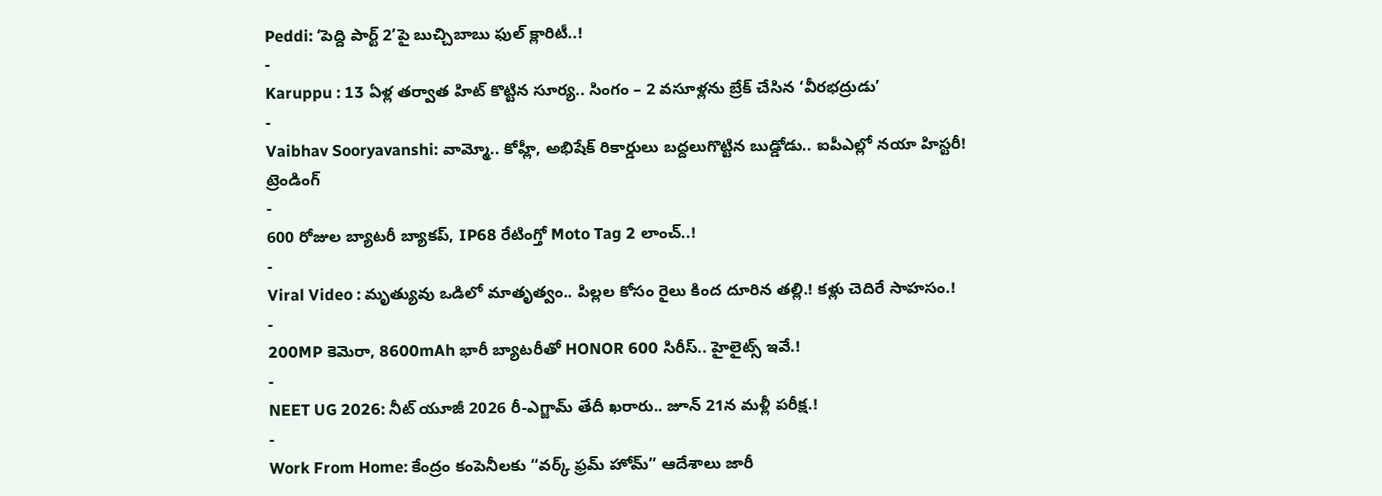Peddi: ‘పెద్ది పార్ట్ 2’పై బుచ్చిబాబు ఫుల్ క్లారిటీ..!
-
Karuppu : 13 ఏళ్ల తర్వాత హిట్ కొట్టిన సూర్య.. సింగం – 2 వసూళ్లను బ్రేక్ చేసిన ‘వీరభద్రుడు’
-
Vaibhav Sooryavanshi: వామ్మో.. కోహ్లీ, అభిషేక్ రికార్డులు బద్దలుగొట్టిన బుడ్డోడు.. ఐపీఎల్లో నయా హిస్టరీ!
ట్రెండింగ్
-
600 రోజుల బ్యాటరీ బ్యాకప్, IP68 రేటింగ్తో Moto Tag 2 లాంచ్..!
-
Viral Video : మృత్యువు ఒడిలో మాతృత్వం.. పిల్లల కోసం రైలు కింద దూరిన తల్లి.! కళ్లు చెదిరే సాహసం.!
-
200MP కెమెరా, 8600mAh భారీ బ్యాటరీతో HONOR 600 సిరీస్.. హైలైట్స్ ఇవే.!
-
NEET UG 2026: నీట్ యూజీ 2026 రీ-ఎగ్జామ్ తేదీ ఖరారు.. జూన్ 21న మళ్లీ పరీక్ష.!
-
Work From Home: కేంద్రం కంపెనీలకు “వర్క్ ఫ్రమ్ హోమ్” ఆదేశాలు జారీ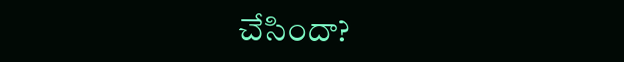చేసిందా?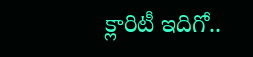క్లారిటీ ఇదిగో..